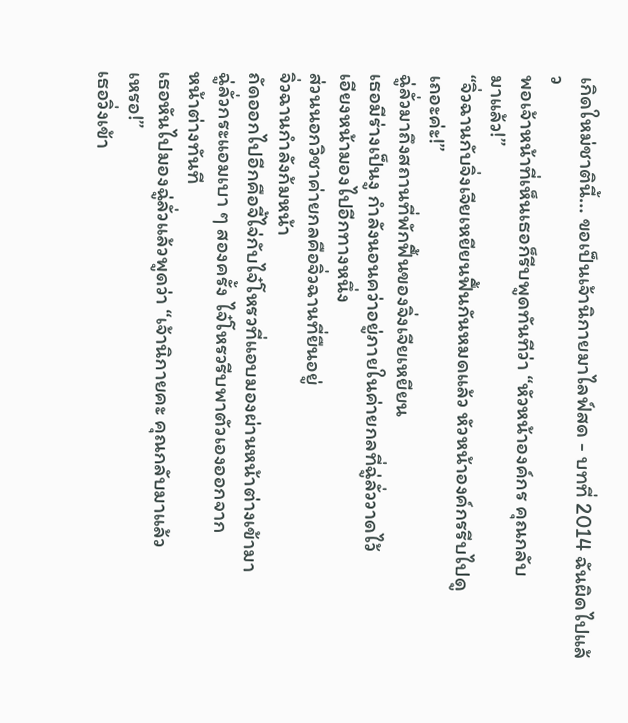เกิดใหม่ชาตินี้… ขอเป็นเจ้านิกายมาไลฟ์สด - บทที่ 2014 ฉันผิดไปแล้ว
พอเจ้าหน้าที่เห็นเธอก็รีบพูดทันทีว่า “หัวหน้าองค์กร คุณกลับ
มาแล้ว!”
“จิ่วฉานกับจิ่งเจียเหยียนฟื้นกันหมดแล้ว หัวหน้าองค์กรรีบไปดู
เถอะค่ะ!”
ฉู่ลั่วมาถึงสถานที่พักฟื้นของจิ่งเจียเหยียน
เธอมีร่างเป็นงู กำลังนอนคว่าอยู่ภายในค่ายกลที่ฉู่ลั่ววาดไว้
เอียงหน้ามองไปอีกทางหนึ่ง
ส่วนนอกวิชาค่ายกลคือจิ่วฉานที่ยืนอยู่
จิ่วฉานกำลังก้มหน้า
ถัดออกไปอีกคือจี้ไจ่กับไจ๋โหรวที่แอบมองผ่านหน้าต่างเข้ามา
ฉู่ลั่วกระแอมเบา ๆ สองครั้ง ไจ๋โหรวรีบพาตัวเองออกจาก
หน้าต่างทันที
เธอหันไปมองฉู่ลั่วแล้วพูดว่า “เจ้านิกายคะ คุณกลับมาแล้ว
เหรอ!”
เธอวิ่งเข้า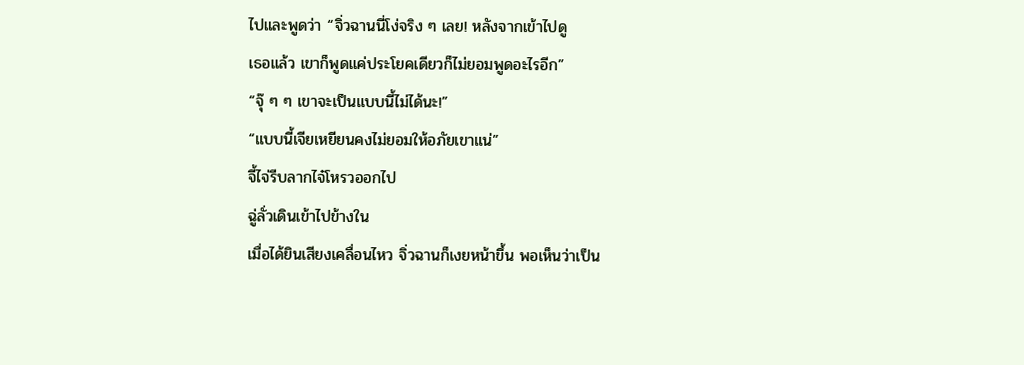ไปและพูดว่า “จิ่วฉานนี่โง่จริง ๆ เลย! หลังจากเข้าไปดู
เธอแล้ว เขาก็พูดแค่ประโยคเดียวก็ไม่ยอมพูดอะไรอีก”
“จุ๊ ๆ ๆ เขาจะเป็นแบบนี้ไม่ได้นะ!”
“แบบนี้เจียเหยียนคงไม่ยอมให้อภัยเขาแน่”
จี้ไจ่รีบลากไจ๋โหรวออกไป
ฉู่ลั่วเดินเข้าไปข้างใน
เมื่อได้ยินเสียงเคลื่อนไหว จิ่วฉานก็เงยหน้าขึ้น พอเห็นว่าเป็น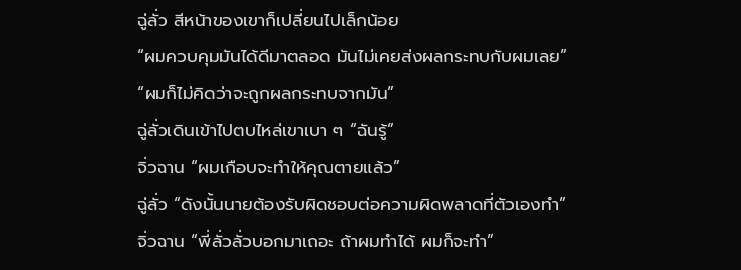ฉู่ลั่ว สีหน้าของเขาก็เปลี่ยนไปเล็กน้อย
“ผมควบคุมมันได้ดีมาตลอด มันไม่เคยส่งผลกระทบกับผมเลย”
“ผมก็ไม่คิดว่าจะถูกผลกระทบจากมัน”
ฉู่ลั่วเดินเข้าไปตบไหล่เขาเบา ๆ “ฉันรู้”
จิ่วฉาน “ผมเกือบจะทำให้คุณตายแล้ว”
ฉู่ลั่ว “ดังนั้นนายต้องรับผิดชอบต่อความผิดพลาดที่ตัวเองทำ”
จิ่วฉาน “พี่ลั่วลั่วบอกมาเถอะ ถ้าผมทำได้ ผมก็จะทำ”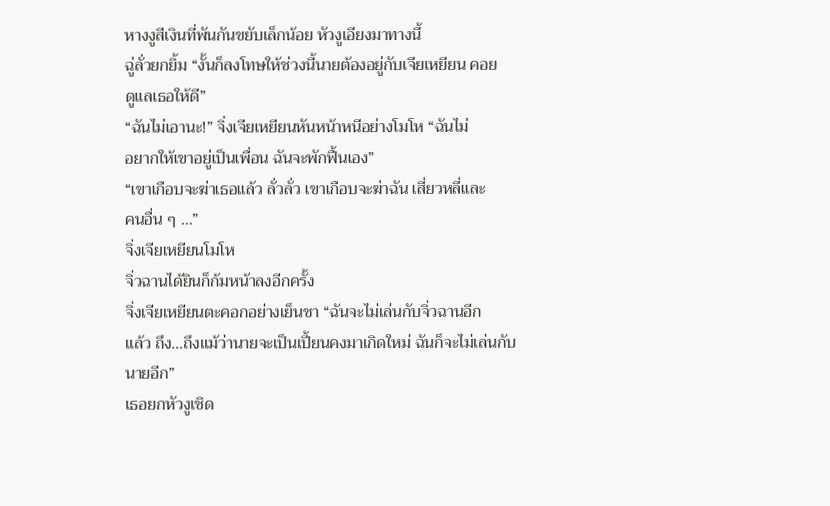หางงูสีเงินที่พันกันขยับเล็กน้อย หัวงูเอียงมาทางนี้
ฉู่ลั่วยกยิ้ม “งั้นก็ลงโทษให้ช่วงนี้นายต้องอยู่กับเจียเหยียน คอย
ดูแลเธอให้ดี”
“ฉันไม่เอานะ!” จิ่งเจียเหยียนหันหน้าหนีอย่างโมโห “ฉันไม่
อยากให้เขาอยู่เป็นเพื่อน ฉันจะพักฟื้นเอง”
“เขาเกือบจะฆ่าเธอแล้ว ลั่วลั่ว เขาเกือบจะฆ่าฉัน เสี่ยวหลี่และ
คนอื่น ๆ …”
จิ่งเจียเหยียนโมโห
จิ่วฉานได้ยินก็ก้มหน้าลงอีกครั้ง
จิ่งเจียเหยียนตะคอกอย่างเย็นชา “ฉันจะไม่เล่นกับจิ่วฉานอีก
แล้ว ถึง…ถึงแม้ว่านายจะเป็นเปี้ยนคงมาเกิดใหม่ ฉันก็จะไม่เล่นกับ
นายอีก”
เธอยกหัวงูเชิด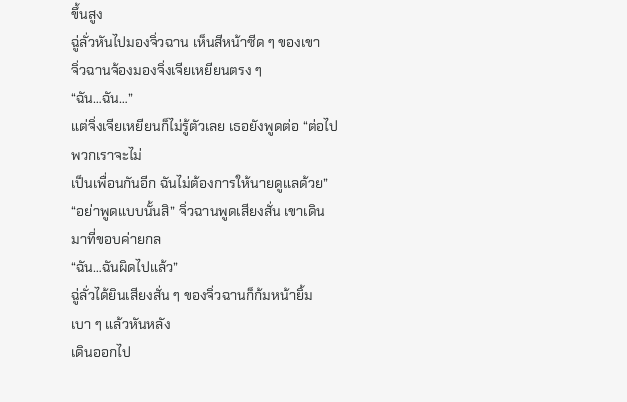ขึ้นสูง
ฉู่ลั่วหันไปมองจิ่วฉาน เห็นสีหน้าซีด ๆ ของเขา
จิ่วฉานจ้องมองจิ่งเจียเหยียนตรง ๆ
“ฉัน…ฉัน…”
แต่จิ่งเจียเหยียนก็ไม่รู้ตัวเลย เธอยังพูดต่อ “ต่อไปพวกเราจะไม่
เป็นเพื่อนกันอีก ฉันไม่ต้องการให้นายดูแลด้วย”
“อย่าพูดแบบนั้นสิ” จิ่วฉานพูดเสียงสั่น เขาเดินมาที่ขอบค่ายกล
“ฉัน…ฉันผิดไปแล้ว”
ฉู่ลั่วได้ยินเสียงสั่น ๆ ของจิ่วฉานก็ก้มหน้ายิ้มเบา ๆ แล้วหันหลัง
เดินออกไป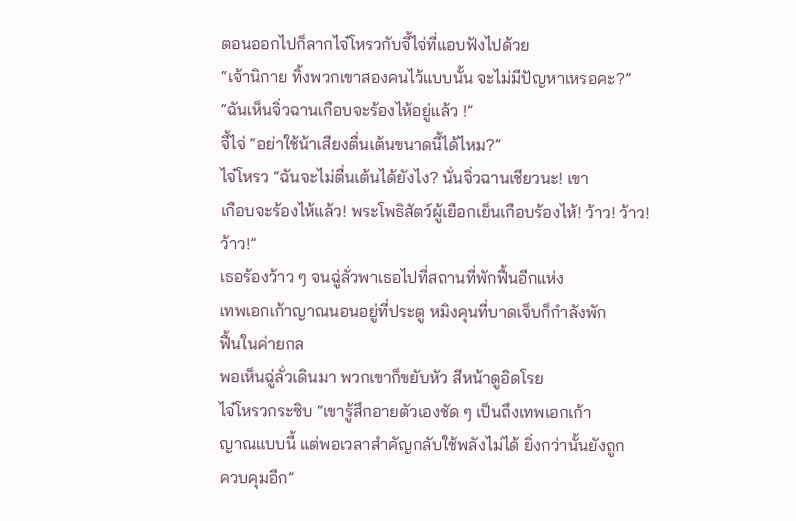ตอนออกไปก็ลากไจ๋โหรวกับจี้ไจ่ที่แอบฟังไปด้วย
“เจ้านิกาย ทิ้งพวกเขาสองคนไว้แบบนั้น จะไม่มีปัญหาเหรอคะ?”
“ฉันเห็นจิ่วฉานเกือบจะร้องไห้อยู่แล้ว !”
จี้ไจ่ “อย่าใช้น้าเสียงตื่นเต้นขนาดนี้ได้ไหม?”
ไจ๋โหรว “ฉันจะไม่ตื่นเต้นได้ยังไง? นั่นจิ่วฉานเชียวนะ! เขา
เกือบจะร้องไห้แล้ว! พระโพธิสัตว์ผู้เยือกเย็นเกือบร้องไห้! ว้าว! ว้าว!
ว้าว!”
เธอร้องว้าว ๆ จนฉู่ลั่วพาเธอไปที่สถานที่พักฟื้นอีกแห่ง
เทพเอกเก้าญาณนอนอยู่ที่ประตู หมิงคุนที่บาดเจ็บก็กำลังพัก
ฟื้นในค่ายกล
พอเห็นฉู่ลั่วเดินมา พวกเขาก็ขยับหัว สีหน้าดูอิดโรย
ไจ๋โหรวกระซิบ “เขารู้สึกอายตัวเองชัด ๆ เป็นถึงเทพเอกเก้า
ญาณแบบนี้ แต่พอเวลาสำคัญกลับใช้พลังไม่ได้ ยิ่งกว่านั้นยังถูก
ควบคุมอีก”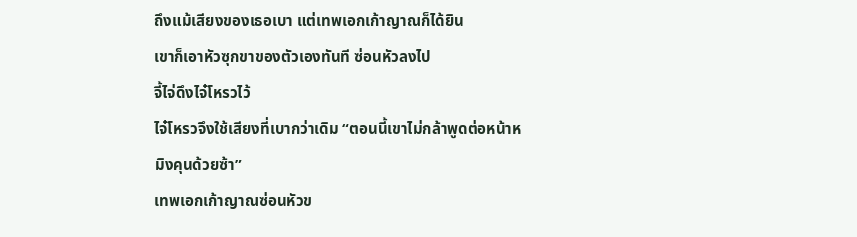ถึงแม้เสียงของเธอเบา แต่เทพเอกเก้าญาณก็ได้ยิน
เขาก็เอาหัวซุกขาของตัวเองทันที ซ่อนหัวลงไป
จี้ไจ่ดึงไจ๋โหรวไว้
ไจ๋โหรวจึงใช้เสียงที่เบากว่าเดิม “ตอนนี้เขาไม่กล้าพูดต่อหน้าห
มิงคุนด้วยซ้า”
เทพเอกเก้าญาณซ่อนหัวข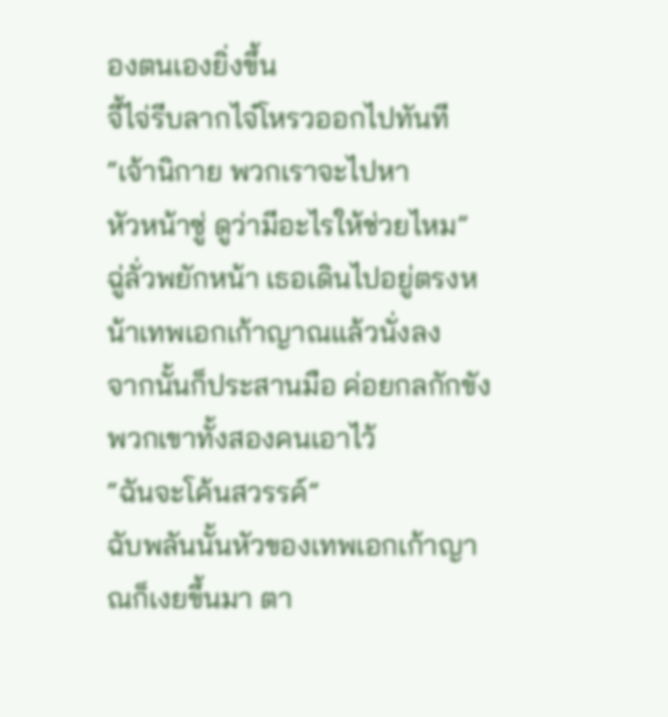องตนเองยิ่งขึ้น
จี้ไจ่รีบลากไจ๋โหรวออกไปทันที “เจ้านิกาย พวกเราจะไปหา
หัวหน้าซู่ ดูว่ามีอะไรให้ช่วยไหม”
ฉู่ลั่วพยักหน้า เธอเดินไปอยู่ตรงหน้าเทพเอกเก้าญาณแล้วนั่งลง
จากนั้นก็ประสานมือ ค่อยกลกักขังพวกเขาทั้งสองคนเอาไว้
“ฉันจะโค้นสวรรค์”
ฉับพลันนั้นหัวของเทพเอกเก้าญาณก็เงยขึ้นมา ตา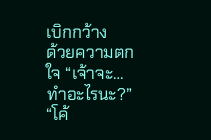เบิกกว้าง
ด้วยความตกใจ “เจ้าจะ…ทำอะไรนะ?”
“โค้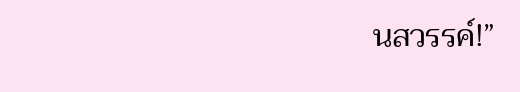นสวรรค์!”